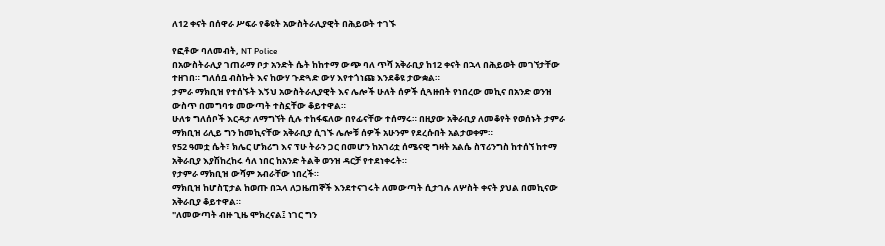ለ12 ቀናት በሰዋራ ሥፍራ የቆዩት አውስትራሊያዊት በሕይወት ተገኙ

የፎቶው ባለመብት, NT Police
በአውስትራሊያ ገጠራማ ቦታ አንድት ሴት ከከተማ ውጭ ባለ ጥሻ አቅራቢያ ከ12 ቀናት በኋላ በሕይወት መገኘታቸው ተዘገበ። ግለሰቧ ብስኩት እና ከውሃ ጉድጓድ ውሃ እየተጎነጩ እንደቆዩ ታውቋል።
ታምራ ማክቢዝ የተሰኙት እኝህ አውስትራሊያዊት እና ሌሎች ሁለት ሰዎች ሲጓዙበት የነበረው መኪና በአንድ ወንዝ ውስጥ በመግባቱ መውጣት ተስኗቸው ቆይተዋል።
ሁለቱ ግለሰቦች እርዳታ ለማግኘት ሲሉ ተከፋፍለው በየፊናቸው ተሰማሩ። በዚያው አቅራቢያ ለመቆየት የወሰኑት ታምራ ማክቢዝ ሪሊይ ግን ከመኪናቸው አቅራቢያ ሲገኙ ሌሎቹ ሰዎች አሁንም የደረሱበት አልታወቀም።
የ52 ዓመቷ ሴት፣ ክሌር ሆክሪግ እና ፕሁ ትራን ጋር በመሆን ከአገሪቷ ሰሜናዊ ግዛት አልሴ ስፕሪንግስ ከተሰኘ ከተማ አቅራቢያ እያሽከረከሩ ሳለ ነበር ከአንድ ትልቅ ወንዝ ዳርቻ የተደነቀሩት።
የታምራ ማክቢዝ ውሻም አብራቸው ነበረች።
ማክቢዝ ከሆስፒታል ከወጡ በኋላ ለጋዜጠኞች እንደተናገሩት ለመውጣት ሲታገሉ ለሦስት ቀናት ያህል በመኪናው አቅራቢያ ቆይተዋል።
"ለመውጣት ብዙ ጊዜ ሞክረናል፤ ነገር ግን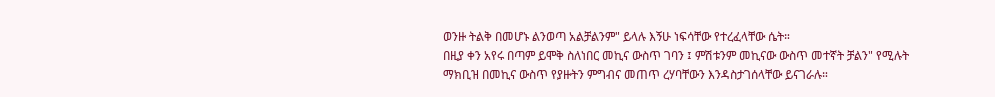ወንዙ ትልቅ በመሆኑ ልንወጣ አልቻልንም" ይላሉ እኝሁ ነፍሳቸው የተረፈላቸው ሴት።
በዚያ ቀን አየሩ በጣም ይሞቅ ስለነበር መኪና ውስጥ ገባን ፤ ምሽቱንም መኪናው ውስጥ መተኛት ቻልን" የሚሉት ማክቢዝ በመኪና ውስጥ የያዙትን ምግብና መጠጥ ረሃባቸውን እንዳስታገሰላቸው ይናገራሉ።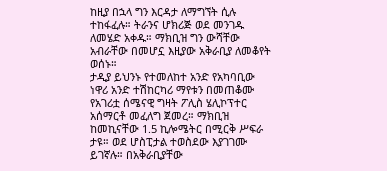ከዚያ በኋላ ግን እርዳታ ለማግኘት ሲሉ ተከፋፈሉ። ትራንና ሆክሪጅ ወደ መንገዱ ለመሄድ አቀዱ። ማክቢዝ ግን ውሻቸው አብራቸው በመሆኗ እዚያው አቅራቢያ ለመቆየት ወሰኑ።
ታዲያ ይህንኑ የተመለከተ አንድ የአካባቢው ነዋሪ አንድ ተሽከርካሪ ማየቱን በመጠቆሙ የአገሪቷ ሰሜናዊ ግዛት ፖሊስ ሄሊኮፕተር አሰማርቶ መፈለግ ጀመረ። ማክቢዝ ከመኪናቸው 1.5 ኪሎሜትር በሚርቅ ሥፍራ ታዩ። ወደ ሆስፒታል ተወስደው እያገገሙ ይገኛሉ። በአቅራቢያቸው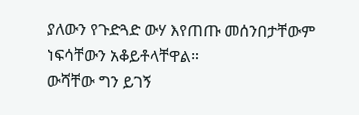ያለውን የጉድጓድ ውሃ እየጠጡ መሰንበታቸውም ነፍሳቸውን አቆይቶላቸዋል።
ውሻቸው ግን ይገኝ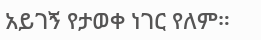አይገኝ የታወቀ ነገር የለም።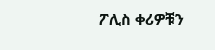ፖሊስ ቀሪዎቹን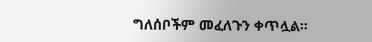ግለሰቦችም መፈለጉን ቀጥሏል።